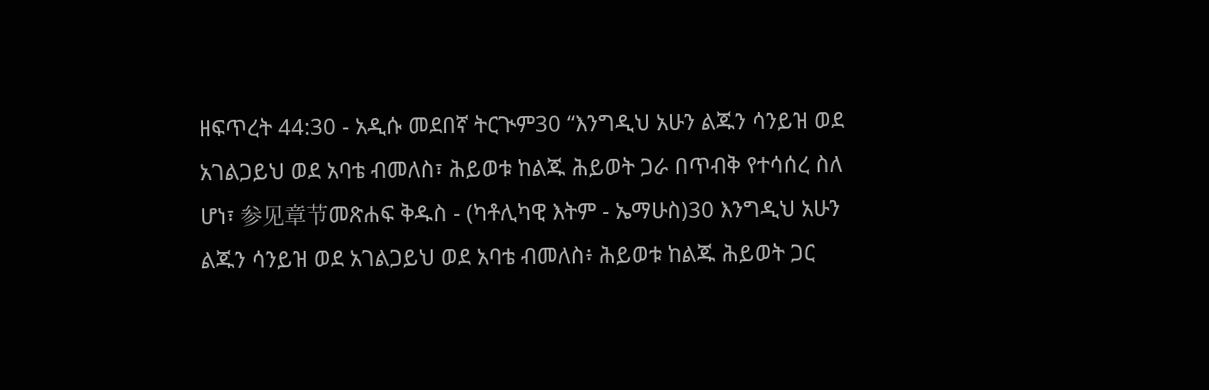ዘፍጥረት 44:30 - አዲሱ መደበኛ ትርጒም30 “እንግዲህ አሁን ልጁን ሳንይዝ ወደ አገልጋይህ ወደ አባቴ ብመለስ፣ ሕይወቱ ከልጁ ሕይወት ጋራ በጥብቅ የተሳሰረ ስለ ሆነ፣ 参见章节መጽሐፍ ቅዱስ - (ካቶሊካዊ እትም - ኤማሁስ)30 እንግዲህ አሁን ልጁን ሳንይዝ ወደ አገልጋይህ ወደ አባቴ ብመለስ፥ ሕይወቱ ከልጁ ሕይወት ጋር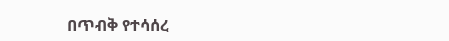በጥብቅ የተሳሰረ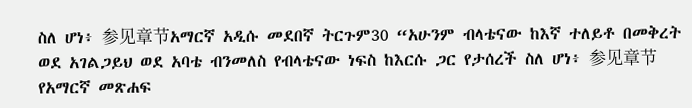ስለ ሆነ፥ 参见章节አማርኛ አዲሱ መደበኛ ትርጉም30 “አሁንም ብላቴናው ከእኛ ተለይቶ በመቅረት ወደ አገልጋይህ ወደ አባቴ ብንመለስ የብላቴናው ነፍስ ከእርሱ ጋር የታሰረች ስለ ሆነ፥ 参见章节የአማርኛ መጽሐፍ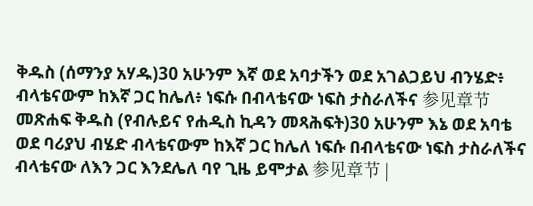ቅዱስ (ሰማንያ አሃዱ)30 አሁንም እኛ ወደ አባታችን ወደ አገልጋይህ ብንሄድ፥ ብላቴናውም ከእኛ ጋር ከሌለ፥ ነፍሱ በብላቴናው ነፍስ ታስራለችና 参见章节መጽሐፍ ቅዱስ (የብሉይና የሐዲስ ኪዳን መጻሕፍት)30 አሁንም እኔ ወደ አባቴ ወደ ባሪያህ ብሄድ ብላቴናውም ከእኛ ጋር ከሌለ ነፍሱ በብላቴናው ነፍስ ታስራለችና ብላቴናው ለእን ጋር እንደሌለ ባየ ጊዜ ይሞታል 参见章节 |